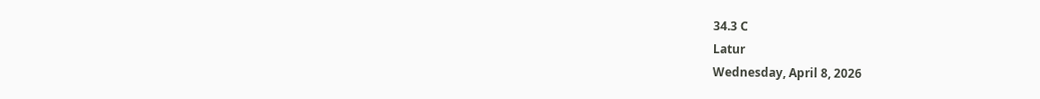34.3 C
Latur
Wednesday, April 8, 2026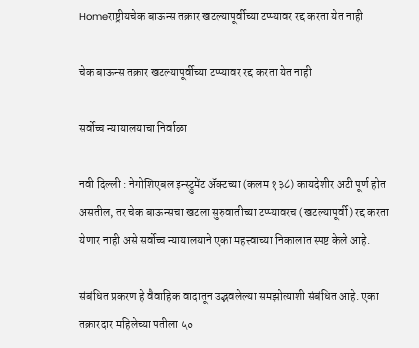Homeराष्ट्रीयचेक बाऊन्स तक्रार खटल्यापूर्वीच्या टप्प्यावर रद्द करता येत नाही

चेक बाऊन्स तक्रार खटल्यापूर्वीच्या टप्प्यावर रद्द करता येत नाही

सर्वोच्च न्यायालयाचा निर्वाळा

नवी दिल्ली : नेगोशिएबल इन्स्ट्रुमेंट अ‍ॅक्टच्या (कलम १३८) कायदेशीर अटी पूर्ण होत असतील, तर चेक बाऊन्सचा खटला सुरुवातीच्या टप्प्यावरच (खटल्यापूर्वी) रद्द करता येणार नाही असे सर्वोच्च न्यायालयाने एका महत्त्वाच्या निकालात स्पष्ट केले आहे.

संबंधित प्रकरण हे वैवाहिक वादातून उद्भवलेल्या समझोत्याशी संबंधित आहे. एका तक्रारदार महिलेच्या पतीला ५०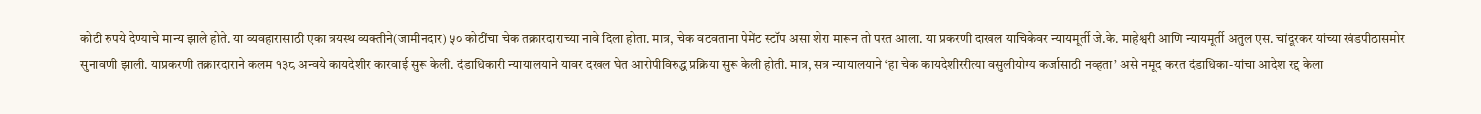कोटी रुपये देण्याचे मान्य झाले होते. या व्यवहारासाठी एका त्रयस्थ व्यक्तीने(जामीनदार) ५० कोटींचा चेक तक्रारदाराच्या नावे दिला होता. मात्र, चेक वटवताना पेमेंट स्टॉप असा शेरा मारून तो परत आला. या प्रकरणी दाखल याचिकेवर न्यायमूर्ती जे.के. माहेश्वरी आणि न्यायमूर्ती अतुल एस. चांदूरकर यांच्या खंडपीठासमोर सुनावणी झाली. याप्रकरणी तक्रारदाराने कलम १३८ अन्वये कायदेशीर कारवाई सुरू केली. दंडाधिकारी न्यायालयाने यावर दखल घेत आरोपीविरुद्ध प्रक्रिया सुरू केली होती. मात्र, सत्र न्यायालयाने ‘हा चेक कायदेशीररीत्या वसुलीयोग्य कर्जासाठी नव्हता’ असे नमूद करत दंडाधिका-यांचा आदेश रद्द केला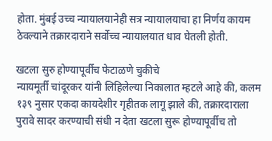होता. मुंबई उच्च न्यायालयानेही सत्र न्यायालयाचा हा निर्णय कायम ठेवल्याने तक्रारदाराने सर्वोच्च न्यायालयात धाव घेतली होती.

खटला सुरु होण्यापूर्वीच फेटाळणे चुकीचे
न्यायमूर्ती चांदूरकर यांनी लिहिलेल्या निकालात म्हटले आहे की, कलम १३९ नुसार एकदा कायदेशीर गृहीतक लागू झाले की, तक्रारदाराला पुरावे सादर करण्याची संधी न देता खटला सुरू होण्यापूर्वीच तो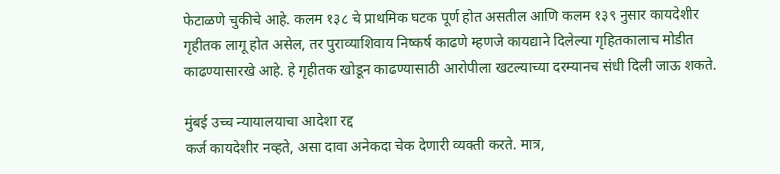फेटाळणे चुकीचे आहे. कलम १३८ चे प्राथमिक घटक पूर्ण होत असतील आणि कलम १३९ नुसार कायदेशीर गृहीतक लागू होत असेल, तर पुराव्याशिवाय निष्कर्ष काढणे म्हणजे कायद्याने दिलेल्या गृहितकालाच मोडीत काढण्यासारखे आहे. हे गृहीतक खोडून काढण्यासाठी आरोपीला खटल्याच्या दरम्यानच संधी दिली जाऊ शकते.

मुंबई उच्च न्यायालयाचा आदेशा रद्द
कर्ज कायदेशीर नव्हते, असा दावा अनेकदा चेक देणारी व्यक्ती करते. मात्र,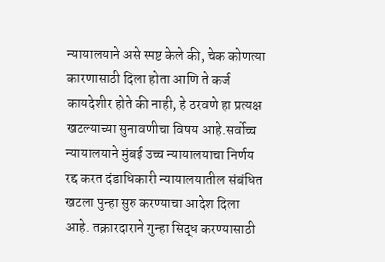न्यायालयाने असे स्पष्ट केले की, चेक कोणत्या कारणासाठी दिला होता आणि ते कर्ज कायदेशीर होते की नाही, हे ठरवणे हा प्रत्यक्ष खटल्याच्या सुनावणीचा विषय आहे.सर्वोच्च न्यायालयाने मुंबई उच्च न्यायालयाचा निर्णय रद्द करत दंडाधिकारी न्यायालयातील संबंधित खटला पुन्हा सुरु करण्याचा आदेश दिला आहे. तक्रारदाराने गुन्हा सिद्ध करण्यासाठी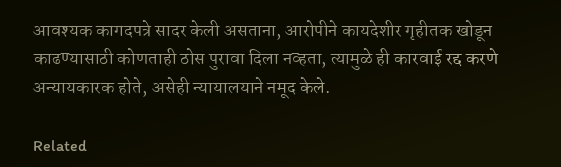आवश्यक कागदपत्रे सादर केली असताना, आरोपीने कायदेशीर गृहीतक खोडून काढण्यासाठी कोणताही ठोस पुरावा दिला नव्हता, त्यामुळे ही कारवाई रद्द करणे अन्यायकारक होते, असेही न्यायालयाने नमूद केले.

Related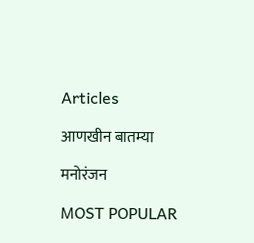Articles

आणखीन बातम्या

मनोरंजन

MOST POPULAR